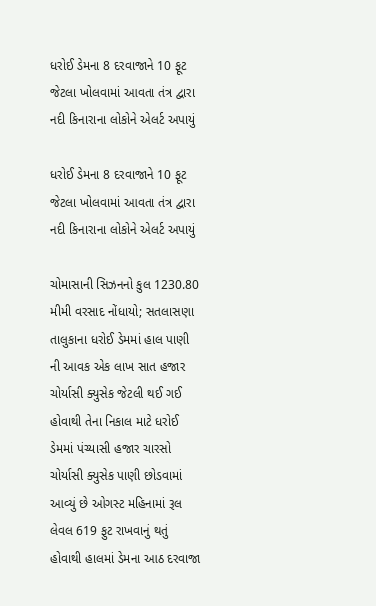ધરોઈ ડેમના 8 દરવાજાને 10 ફૂટ જેટલા ખોલવામાં આવતા તંત્ર દ્વારા નદી કિનારાના લોકોને એલર્ટ અપાયું

ધરોઈ ડેમના 8 દરવાજાને 10 ફૂટ જેટલા ખોલવામાં આવતા તંત્ર દ્વારા નદી કિનારાના લોકોને એલર્ટ અપાયું

ચોમાસાની સિઝનનો કુલ 1230.80 મીમી વરસાદ નોંધાયો; સતલાસણા તાલુકાના ધરોઈ ડેમમાં હાલ પાણી ની આવક એક લાખ સાત હજાર ચોર્યાસી ક્યુસેક જેટલી થઈ ગઈ હોવાથી તેના નિકાલ માટે ધરોઈ ડેમમાં પંચ્યાસી હજાર ચારસો ચોર્યાસી ક્યુસેક પાણી છોડવામાં આવ્યું છે ઓગસ્ટ મહિનામાં રૂલ લેવલ 619 ફુટ રાખવાનું થતું હોવાથી હાલમાં ડેમના આઠ દરવાજા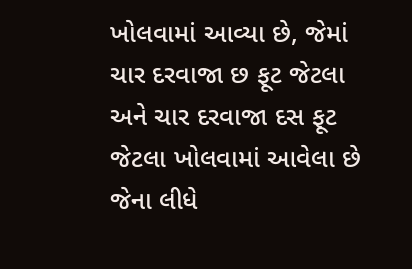ખોલવામાં આવ્યા છે, જેમાં ચાર દરવાજા છ ફૂટ જેટલા અને ચાર દરવાજા દસ ફૂટ જેટલા ખોલવામાં આવેલા છે જેના લીધે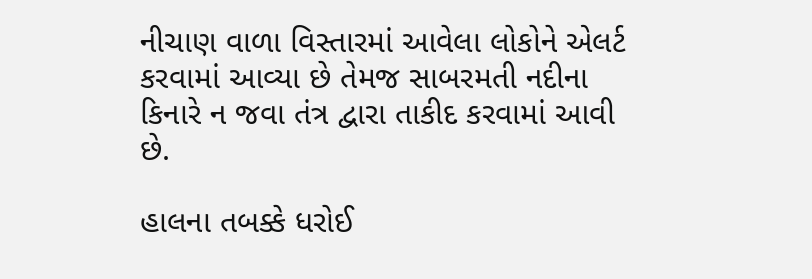નીચાણ વાળા વિસ્તારમાં આવેલા લોકોને એલર્ટ કરવામાં આવ્યા છે તેમજ સાબરમતી નદીના કિનારે ન જવા તંત્ર દ્વારા તાકીદ કરવામાં આવી છે.

હાલના તબક્કે ધરોઈ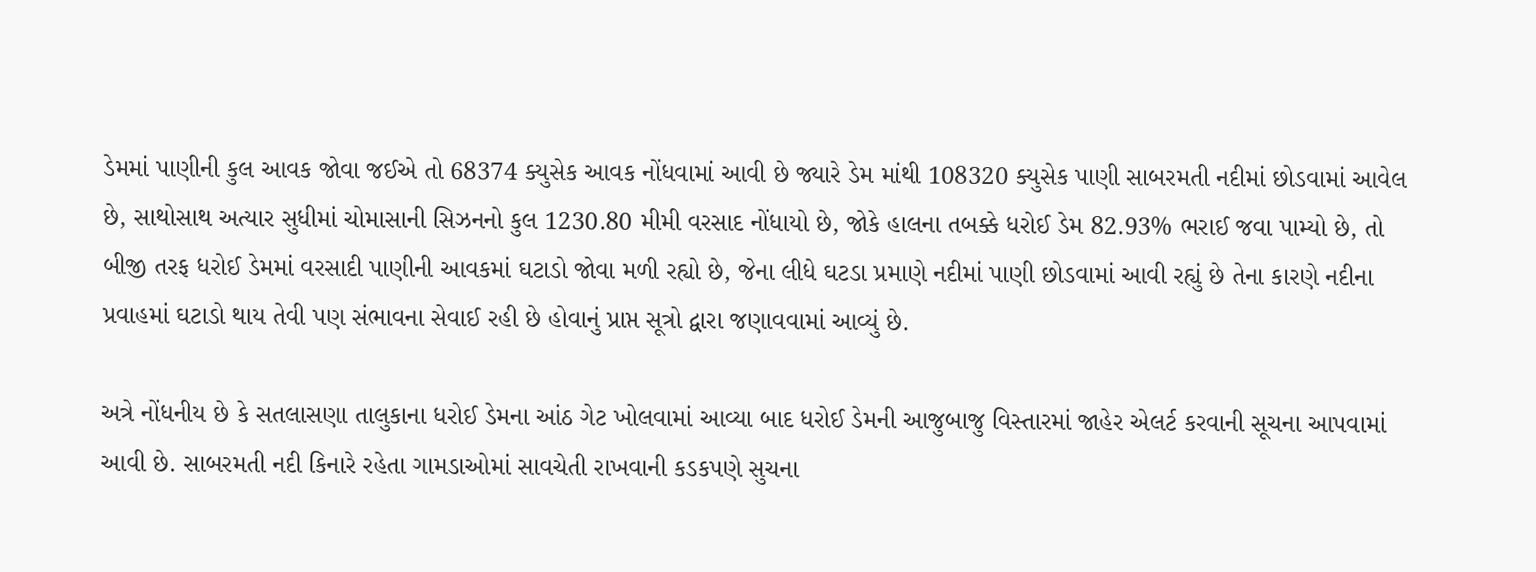ડેમમાં પાણીની કુલ આવક જોવા જઈએ તો 68374 ક્યુસેક આવક નોંધવામાં આવી છે જ્યારે ડેમ માંથી 108320 ક્યુસેક પાણી સાબરમતી નદીમાં છોડવામાં આવેલ છે, સાથોસાથ અત્યાર સુધીમાં ચોમાસાની સિઝનનો કુલ 1230.80 મીમી વરસાદ નોંધાયો છે, જોકે હાલના તબક્કે ધરોઈ ડેમ 82.93% ભરાઈ જવા પામ્યો છે, તો બીજી તરફ ધરોઈ ડેમમાં વરસાદી પાણીની આવકમાં ઘટાડો જોવા મળી રહ્યો છે, જેના લીધે ઘટડા પ્રમાણે નદીમાં પાણી છોડવામાં આવી રહ્યું છે તેના કારણે નદીના પ્રવાહમાં ઘટાડો થાય તેવી પણ સંભાવના સેવાઈ રહી છે હોવાનું પ્રાપ્ત સૂત્રો દ્વારા જણાવવામાં આવ્યું છે.

અત્રે નોંધનીય છે કે સતલાસણા તાલુકાના ધરોઈ ડેમના આંઠ ગેટ ખોલવામાં આવ્યા બાદ ધરોઈ ડેમની આજુબાજુ વિસ્તારમાં જાહેર એલર્ટ કરવાની સૂચના આપવામાં આવી છે. સાબરમતી નદી કિનારે રહેતા ગામડાઓમાં સાવચેતી રાખવાની કડકપણે સુચના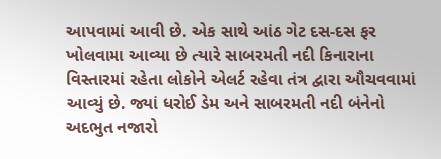આપવામાં આવી છે. એક સાથે આંઠ ગેટ દસ-દસ ફર ખોલવામા આવ્યા છે ત્યારે સાબરમતી નદી કિનારાના વિસ્તારમાં રહેતા લોકોને એલર્ટ રહેવા તંત્ર દ્વારા ઔચવવામાં આવ્યું છે. જ્યાં ધરોઈ ડેમ અને સાબરમતી નદી બંનેનો અદભુત નજારો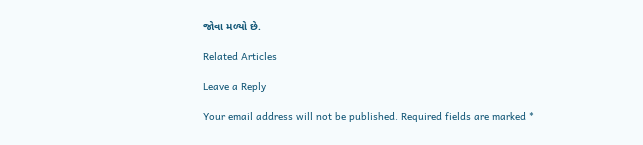જોવા મળ્યો છે.

Related Articles

Leave a Reply

Your email address will not be published. Required fields are marked *